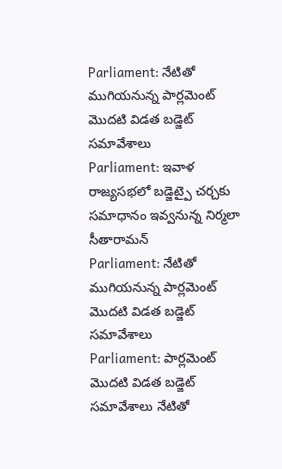Parliament: నేటితో ముగియనున్న పార్లమెంట్ మొదటి విడత బడ్జెట్ సమావేశాలు
Parliament: ఇవాళ రాజ్యసభలో బడ్జెట్పై చర్చకు సమాధానం ఇవ్వనున్న నిర్మలా సీతారామన్
Parliament: నేటితో ముగియనున్న పార్లమెంట్ మొదటి విడత బడ్జెట్ సమావేశాలు
Parliament: పార్లమెంట్ మొదటి విడత బడ్జెట్ సమావేశాలు నేటితో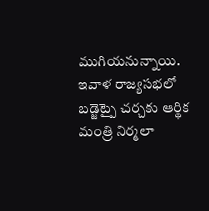ముగియనున్నాయి. ఇవాళ రాజ్యసభలో బడ్జెట్పై చర్చకు ఆర్థిక మంత్రి నిర్మలా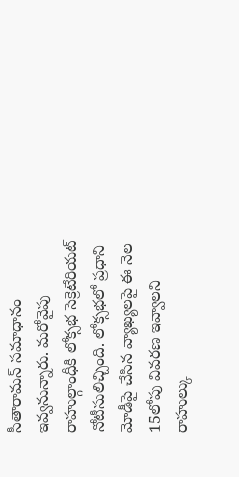సీతారామన్ సమాధానం ఇవ్వనున్నారు. మరోవైపు రాహుల్గాంధీకి లోక్సభ సెక్రెటేరియట్ నోటీసులిచ్చింది. లోక్సభలో ప్రధాని మోడీపై చేసిన వ్యాఖ్యలపై ఈ నెల 15లోపు వివరణ ఇవ్వాలని రాహుల్కు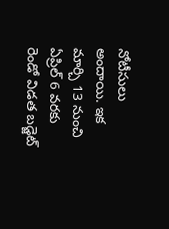నోటీసులు అందాయి. ఇక మార్చి 13 నుంచి ఏప్రిల్ 6 వరకు రెండో విడత బడ్జెట్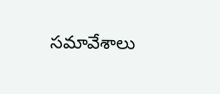సమావేశాలు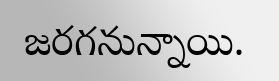జరగనున్నాయి.